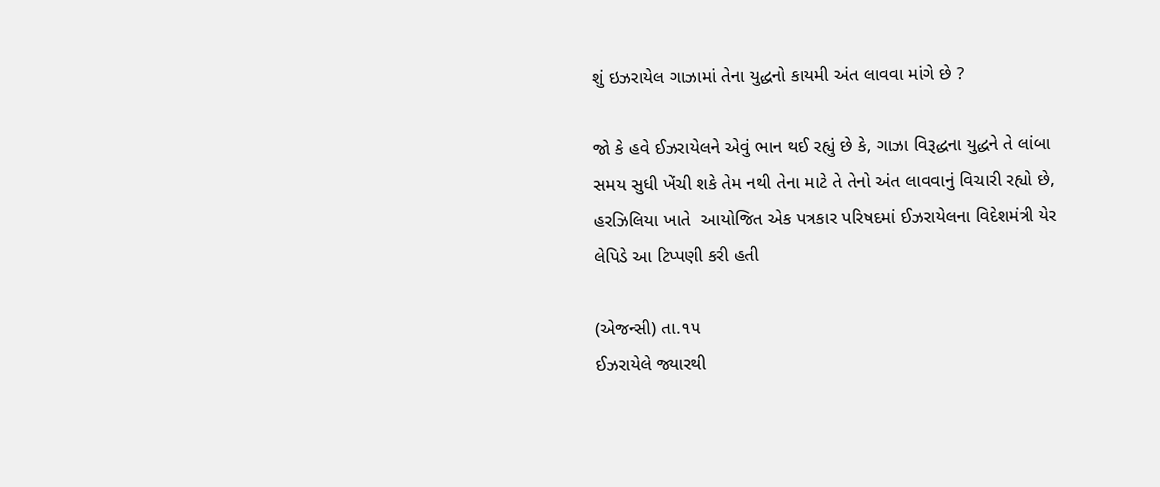શું ઇઝરાયેલ ગાઝામાં તેના યુદ્ધનો કાયમી અંત લાવવા માંગે છે ?

જો કે હવે ઈઝરાયેલને એવું ભાન થઈ રહ્યું છે કે, ગાઝા વિરૂદ્ધના યુદ્ધને તે લાંબા સમય સુધી ખેંચી શકે તેમ નથી તેના માટે તે તેનો અંત લાવવાનું વિચારી રહ્યો છે, હરઝિલિયા ખાતે  આયોજિત એક પત્રકાર પરિષદમાં ઈઝરાયેલના વિદેશમંત્રી યેર લેપિડે આ ટિપ્પણી કરી હતી

(એજન્સી) તા.૧૫
ઈઝરાયેલે જ્યારથી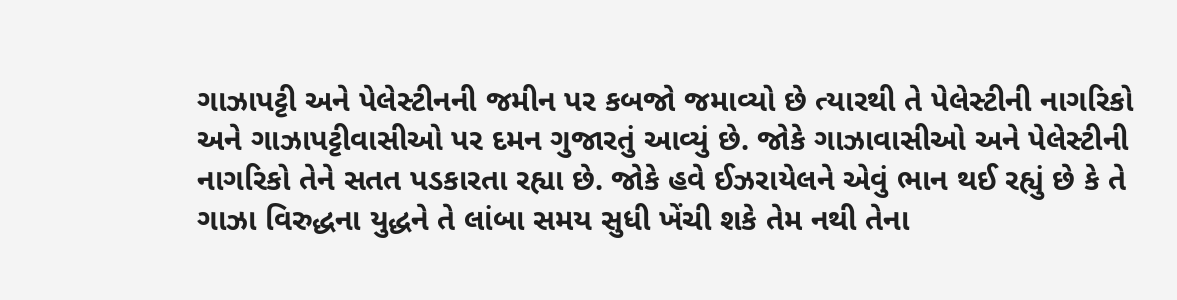ગાઝાપટ્ટી અને પેલેસ્ટીનની જમીન પર કબજો જમાવ્યો છે ત્યારથી તે પેલેસ્ટીની નાગરિકો અને ગાઝાપટ્ટીવાસીઓ પર દમન ગુજારતું આવ્યું છે. જોકે ગાઝાવાસીઓ અને પેલેસ્ટીની નાગરિકો તેને સતત પડકારતા રહ્યા છે. જોકે હવે ઈઝરાયેલને એવું ભાન થઈ રહ્યું છે કે તે ગાઝા વિરુદ્ધના યુદ્ધને તે લાંબા સમય સુધી ખેંચી શકે તેમ નથી તેના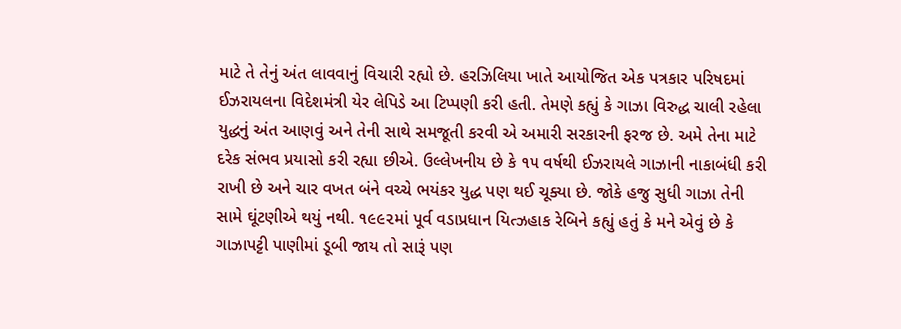માટે તે તેનું અંત લાવવાનું વિચારી રહ્યો છે. હરઝિલિયા ખાતે આયોજિત એક પત્રકાર પરિષદમાં ઈઝરાયલના વિદેશમંત્રી યેર લેપિડે આ ટિપ્પણી કરી હતી. તેમણે કહ્યું કે ગાઝા વિરુદ્ધ ચાલી રહેલા યુદ્ધનું અંત આણવું અને તેની સાથે સમજૂતી કરવી એ અમારી સરકારની ફરજ છે. અમે તેના માટે દરેક સંભવ પ્રયાસો કરી રહ્યા છીએ. ઉલ્લેખનીય છે કે ૧૫ વર્ષથી ઈઝરાયલે ગાઝાની નાકાબંધી કરી રાખી છે અને ચાર વખત બંને વચ્ચે ભયંકર યુદ્ધ પણ થઈ ચૂક્યા છે. જોકે હજુ સુધી ગાઝા તેની સામે ઘૂંટણીએ થયું નથી. ૧૯૯૨માં પૂર્વ વડાપ્રધાન યિત્ઝહાક રેબિને કહ્યું હતું કે મને એવું છે કે ગાઝાપટ્ટી પાણીમાં ડૂબી જાય તો સારૂં પણ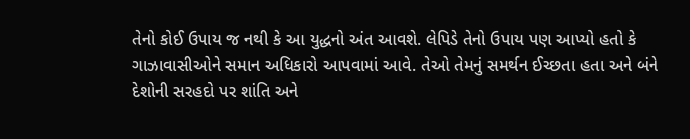તેનો કોઈ ઉપાય જ નથી કે આ યુદ્ધનો અંત આવશે. લેપિડે તેનો ઉપાય પણ આપ્યો હતો કે ગાઝાવાસીઓને સમાન અધિકારો આપવામાં આવે. તેઓ તેમનું સમર્થન ઈચ્છતા હતા અને બંને દેશોની સરહદો પર શાંતિ અને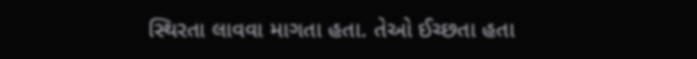સ્થિરતા લાવવા માગતા હતા. તેઓ ઈચ્છતા હતા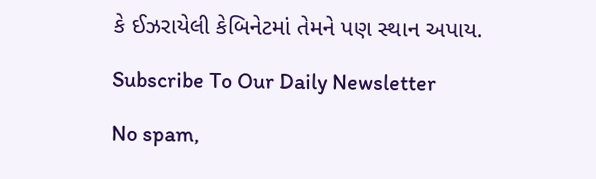કે ઈઝરાયેલી કેબિનેટમાં તેમને પણ સ્થાન અપાય.

Subscribe To Our Daily Newsletter

No spam,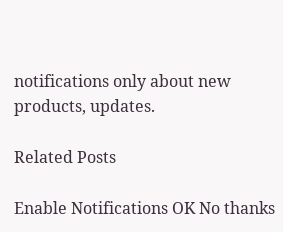notifications only about new products, updates.

Related Posts

Enable Notifications OK No thanks